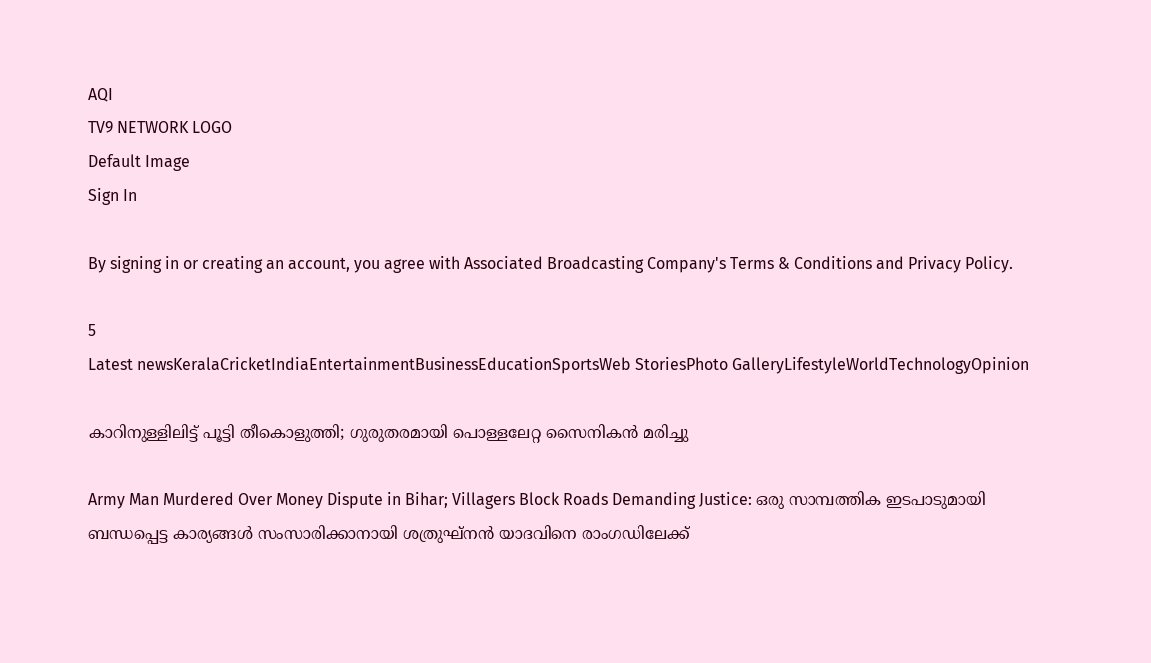AQI
TV9 NETWORK LOGO
Default Image
Sign In

By signing in or creating an account, you agree with Associated Broadcasting Company's Terms & Conditions and Privacy Policy.

5
Latest newsKeralaCricketIndiaEntertainmentBusinessEducationSportsWeb StoriesPhoto GalleryLifestyleWorldTechnologyOpinion

കാറിനുള്ളിലിട്ട് പൂട്ടി തീകൊളുത്തി; ഗുരുതരമായി പൊള്ളലേറ്റ സൈനികൻ മരിച്ചു

Army Man Murdered Over Money Dispute in Bihar; Villagers Block Roads Demanding Justice: ഒരു സാമ്പത്തിക ഇടപാടുമായി ബന്ധപ്പെട്ട കാര്യങ്ങൾ സംസാരിക്കാനായി ശത്രുഘ്നൻ യാദവിനെ രാംഗഡിലേക്ക്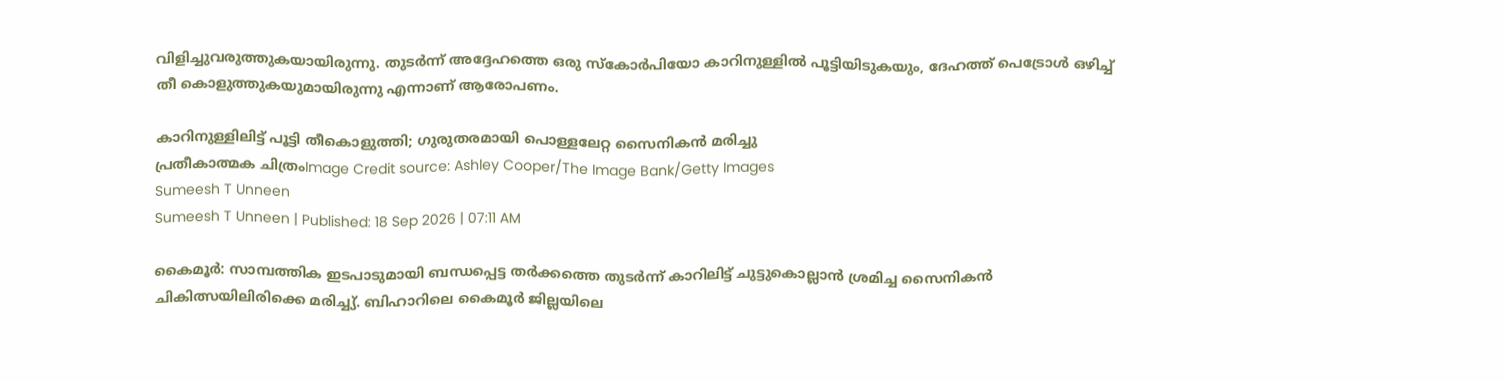വിളിച്ചുവരുത്തുകയായിരുന്നു. തുടർന്ന് അദ്ദേഹത്തെ ഒരു സ്കോർപിയോ കാറിനുള്ളിൽ പൂട്ടിയിടുകയും, ദേഹത്ത് പെട്രോൾ ഒഴിച്ച് തീ കൊളുത്തുകയുമായിരുന്നു എന്നാണ് ആരോപണം.

കാറിനുള്ളിലിട്ട് പൂട്ടി തീകൊളുത്തി; ഗുരുതരമായി പൊള്ളലേറ്റ സൈനികൻ മരിച്ചു
പ്രതീകാത്മക ചിത്രംImage Credit source: Ashley Cooper/The Image Bank/Getty Images
Sumeesh T Unneen
Sumeesh T Unneen | Published: 18 Sep 2026 | 07:11 AM

കൈമൂർ: സാമ്പത്തിക ഇടപാടുമായി ബന്ധപ്പെട്ട തർക്കത്തെ തുടർന്ന് കാറിലിട്ട് ചുട്ടുകൊല്ലാൻ ശ്രമിച്ച സൈനികൻ ചികിത്സയിലിരിക്കെ മരിച്ച്യ്. ബിഹാറിലെ കൈമൂർ ജില്ലയിലെ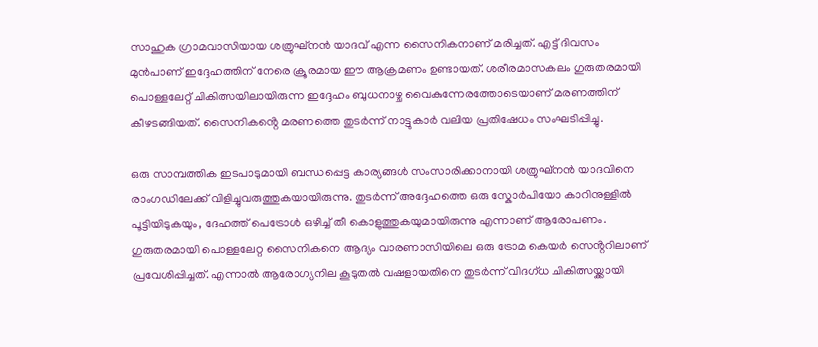സാഹുക ഗ്രാമവാസിയായ ശത്രുഘ്നൻ യാദവ് എന്ന സൈനികനാണ് മരിച്ചത്. എട്ട് ദിവസം മുൻപാണ് ഇദ്ദേഹത്തിന് നേരെ ക്രൂരമായ ഈ ആക്രമണം ഉണ്ടായത്. ശരീരമാസകലം ഗുരുതരമായി പൊള്ളലേറ്റ് ചികിത്സയിലായിരുന്ന ഇദ്ദേഹം ബുധനാഴ്ച വൈകുന്നേരത്തോടെയാണ് മരണത്തിന് കീഴടങ്ങിയത്. സൈനികൻ്റെ മരണത്തെ തുടർന്ന് നാട്ടുകാർ വലിയ പ്രതിഷേധം സംഘടിപ്പിച്ചു.

ഒരു സാമ്പത്തിക ഇടപാടുമായി ബന്ധപ്പെട്ട കാര്യങ്ങൾ സംസാരിക്കാനായി ശത്രുഘ്നൻ യാദവിനെ രാംഗഡിലേക്ക് വിളിച്ചുവരുത്തുകയായിരുന്നു. തുടർന്ന് അദ്ദേഹത്തെ ഒരു സ്കോർപിയോ കാറിനുള്ളിൽ പൂട്ടിയിടുകയും, ദേഹത്ത് പെട്രോൾ ഒഴിച്ച് തീ കൊളുത്തുകയുമായിരുന്നു എന്നാണ് ആരോപണം. ഗുരുതരമായി പൊള്ളലേറ്റ സൈനികനെ ആദ്യം വാരണാസിയിലെ ഒരു ട്രോമ കെയർ സെൻ്ററിലാണ് പ്രവേശിപ്പിച്ചത്. എന്നാൽ ആരോഗ്യനില കൂടുതൽ വഷളായതിനെ തുടർന്ന് വിദഗ്ധ ചികിത്സയ്ക്കായി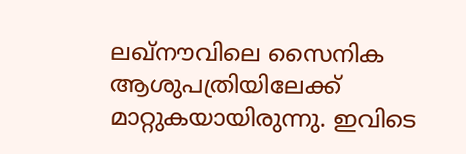ലഖ്‌നൗവിലെ സൈനിക ആശുപത്രിയിലേക്ക് മാറ്റുകയായിരുന്നു. ഇവിടെ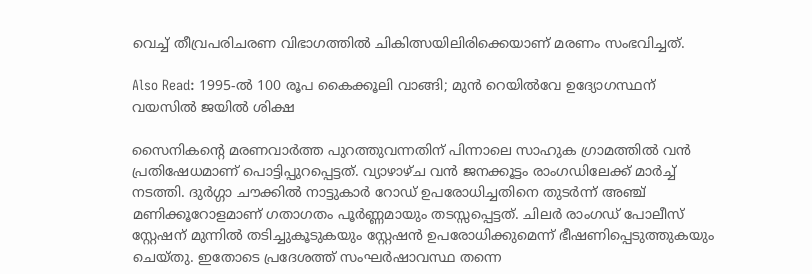വെച്ച് തീവ്രപരിചരണ വിഭാഗത്തിൽ ചികിത്സയിലിരിക്കെയാണ് മരണം സംഭവിച്ചത്.

Also Read: 1995-ൽ 100 രൂപ കൈക്കൂലി വാങ്ങി; മുൻ റെയിൽവേ ഉദ്യോഗസ്ഥന് വയസിൽ ജയിൽ ശിക്ഷ

സൈനികൻ്റെ മരണവാർത്ത പുറത്തുവന്നതിന് പിന്നാലെ സാഹുക ഗ്രാമത്തിൽ വൻ പ്രതിഷേധമാണ് പൊട്ടിപ്പുറപ്പെട്ടത്. വ്യാഴാഴ്ച വൻ ജനക്കൂട്ടം രാംഗഡിലേക്ക് മാർച്ച് നടത്തി. ദുർഗ്ഗാ ചൗക്കിൽ നാട്ടുകാർ റോഡ് ഉപരോധിച്ചതിനെ തുടർന്ന് അഞ്ച് മണിക്കൂറോളമാണ് ഗതാഗതം പൂർണ്ണമായും തടസ്സപ്പെട്ടത്. ചിലർ രാംഗഡ് പോലീസ് സ്റ്റേഷന് മുന്നിൽ തടിച്ചുകൂടുകയും സ്റ്റേഷൻ ഉപരോധിക്കുമെന്ന് ഭീഷണിപ്പെടുത്തുകയും ചെയ്തു. ഇതോടെ പ്രദേശത്ത് സംഘർഷാവസ്ഥ തന്നെ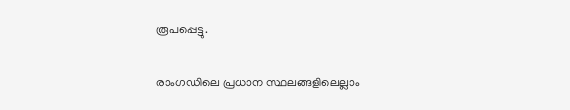രൂപപ്പെട്ടു.

രാംഗഡിലെ പ്രധാന സ്ഥലങ്ങളിലെല്ലാം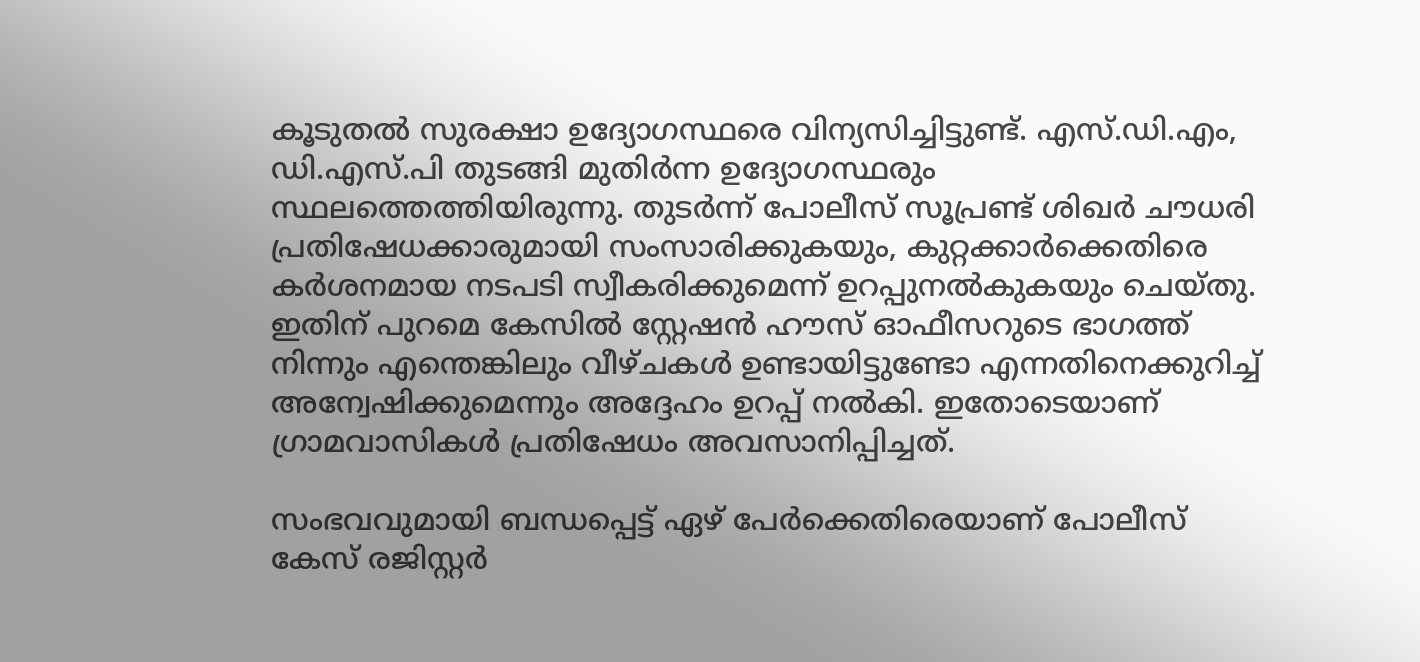കൂടുതൽ സുരക്ഷാ ഉദ്യോഗസ്ഥരെ വിന്യസിച്ചിട്ടുണ്ട്. എസ്.ഡി.എം, ഡി.എസ്.പി തുടങ്ങി മുതിർന്ന ഉദ്യോഗസ്ഥരും സ്ഥലത്തെത്തിയിരുന്നു. തുടർന്ന് പോലീസ് സൂപ്രണ്ട് ശിഖർ ചൗധരി പ്രതിഷേധക്കാരുമായി സംസാരിക്കുകയും, കുറ്റക്കാർക്കെതിരെ കർശനമായ നടപടി സ്വീകരിക്കുമെന്ന് ഉറപ്പുനൽകുകയും ചെയ്തു. ഇതിന് പുറമെ കേസിൽ സ്റ്റേഷൻ ഹൗസ് ഓഫീസറുടെ ഭാഗത്ത് നിന്നും എന്തെങ്കിലും വീഴ്ചകൾ ഉണ്ടായിട്ടുണ്ടോ എന്നതിനെക്കുറിച്ച് അന്വേഷിക്കുമെന്നും അദ്ദേഹം ഉറപ്പ് നൽകി. ഇതോടെയാണ് ഗ്രാമവാസികൾ പ്രതിഷേധം അവസാനിപ്പിച്ചത്.

സംഭവവുമായി ബന്ധപ്പെട്ട് ഏഴ് പേർക്കെതിരെയാണ് പോലീസ് കേസ് രജിസ്റ്റർ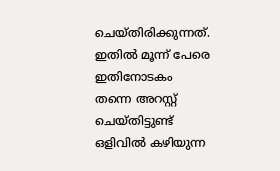ചെയ്തിരിക്കുന്നത്. ഇതിൽ മൂന്ന് പേരെ ഇതിനോടകം തന്നെ അറസ്റ്റ് ചെയ്തിട്ടുണ്ട് ഒളിവിൽ കഴിയുന്ന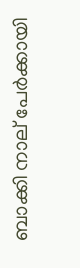ബാക്കി നാല് പേർക്കായി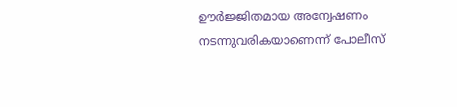ഊർജ്ജിതമായ അന്വേഷണം നടന്നുവരികയാണെന്ന് പോലീസ്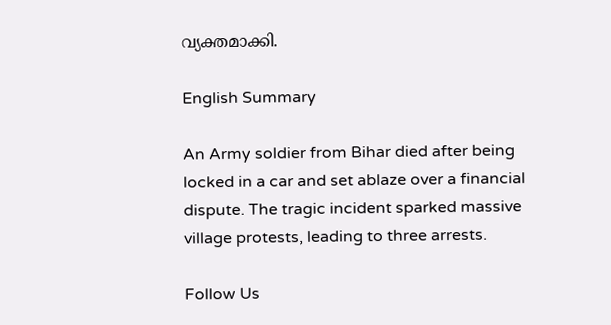വ്യക്തമാക്കി.

English Summary

An Army soldier from Bihar died after being locked in a car and set ablaze over a financial dispute. The tragic incident sparked massive village protests, leading to three arrests.

Follow Us